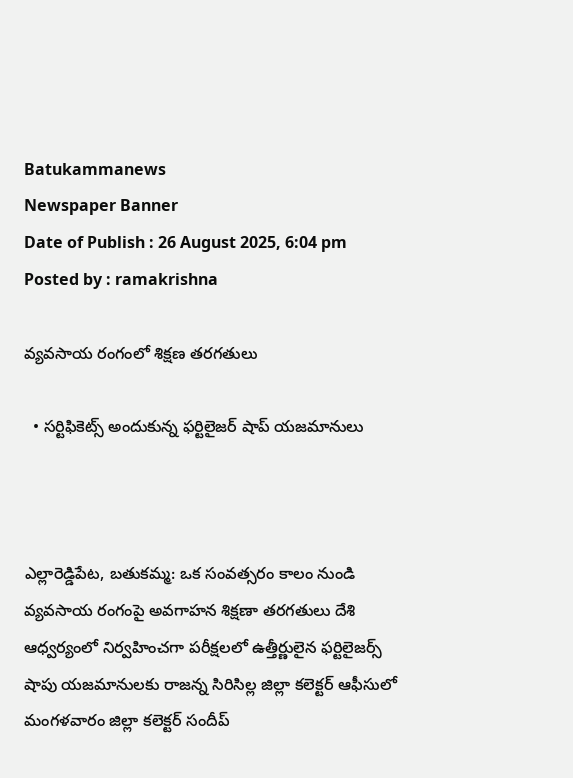Batukammanews
Newspaper Banner
Date of Publish : 26 August 2025, 6:04 pm Posted by : ramakrishna

వ్యవసాయ రంగంలో శిక్షణ తరగతులు

  • సర్టిఫికెట్స్ అందుకున్న ఫర్టిలైజర్ షాప్ యజమానులు



ఎల్లారెడ్డిపేట, బతుకమ్మ: ఒక సంవత్సరం కాలం నుండి వ్యవసాయ రంగంపై అవగాహన శిక్షణా తరగతులు దేశి ఆధ్వర్యంలో నిర్వహించగా పరీక్షలలో ఉత్తీర్ణులైన ఫర్టిలైజర్స్ షాపు యజమానులకు రాజన్న సిరిసిల్ల జిల్లా కలెక్టర్ ఆఫీసులో మంగళవారం జిల్లా కలెక్టర్ సందీప్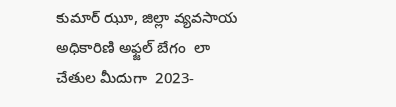కుమార్ ఝూ, జిల్లా వ్యవసాయ అధికారిణి అఫ్జల్ బేగం  లా చేతుల మీదుగా  2023-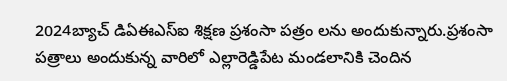2024బ్యాచ్ డిఏఈఎస్ఐ శిక్షణ ప్రశంసా పత్రం లను అందుకున్నారు.ప్రశంసా పత్రాలు అందుకున్న వారిలో ఎల్లారెడ్డిపేట మండలానికి చెందిన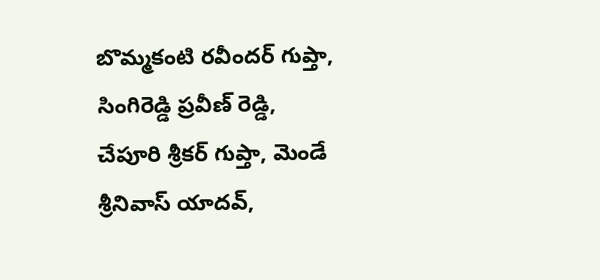బొమ్మకంటి రవీందర్ గుప్తా, సింగిరెడ్డి ప్రవీణ్ రెడ్డి, చేపూరి శ్రీకర్ గుప్తా, మెండే శ్రీనివాస్ యాదవ్,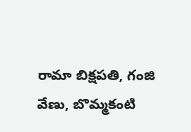రామా బిక్షపతి, గంజి వేణు, బొమ్మకంటి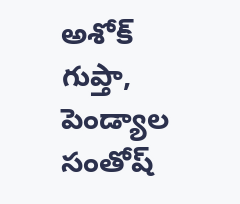అశోక్ గుప్తా, పెండ్యాల సంతోష్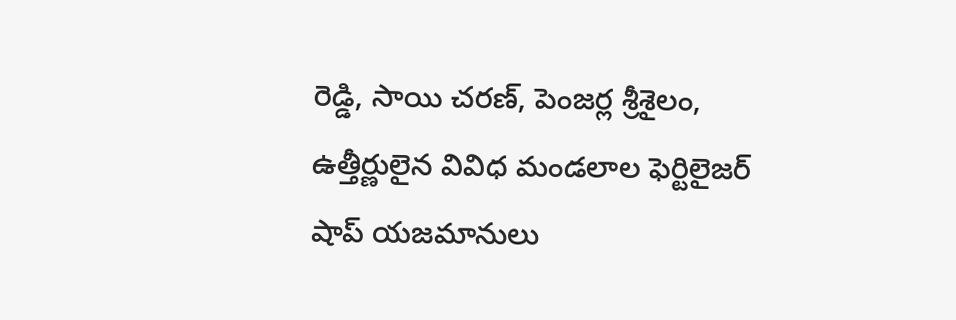రెడ్డి, సాయి చరణ్, పెంజర్ల శ్రీశైలం, ఉత్తీర్ణులైన వివిధ మండలాల ఫెర్టిలైజర్ షాప్ యజమానులు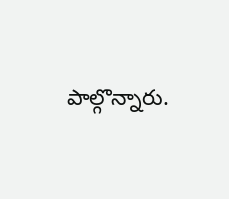పాల్గొన్నారు.